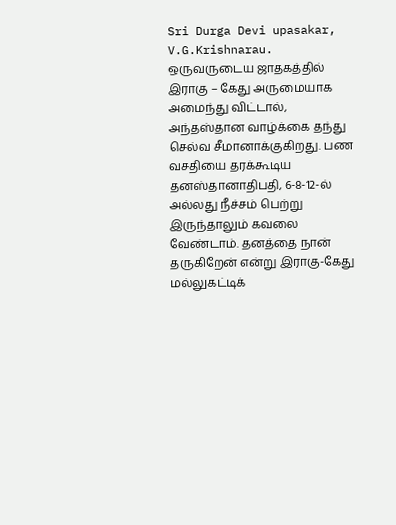Sri Durga Devi upasakar, V.G.Krishnarau. ஒருவருடைய ஜாதகத்தில் இராகு – கேது அருமையாக அமைந்து விட்டால், அந்தஸ்தான வாழ்க்கை தந்து செல்வ சீமானாக்குகிறது. பண வசதியை தரக்கூடிய தனஸ்தானாதிபதி, 6-8-12-ல் அல்லது நீச்சம் பெற்று இருந்தாலும் கவலை வேண்டாம். தனத்தை நான் தருகிறேன் என்று இராகு-கேது மல்லுகட்டிக்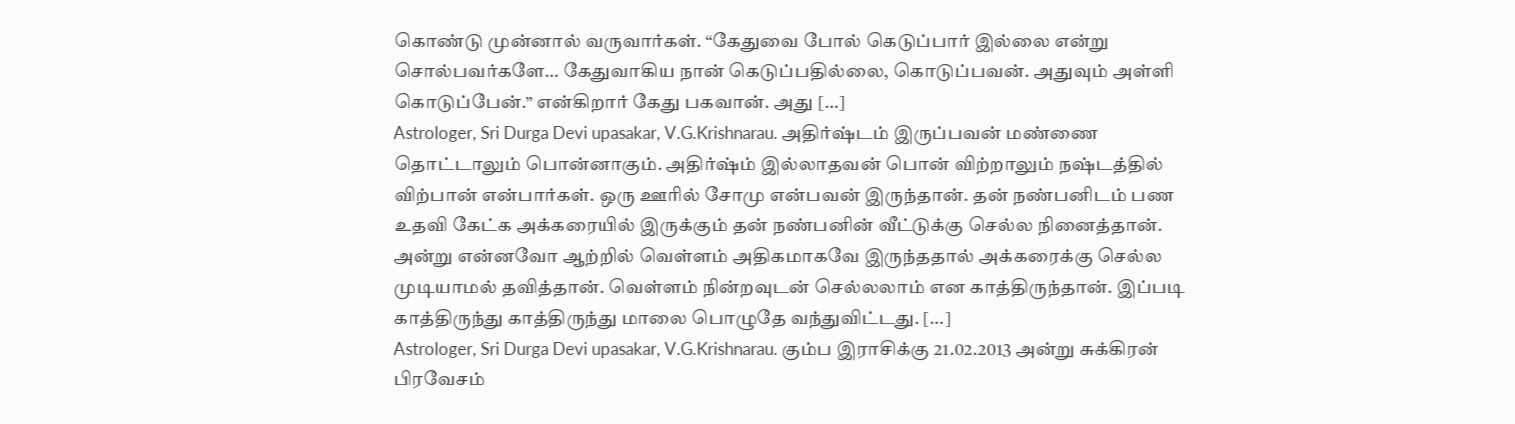கொண்டு முன்னால் வருவார்கள். “கேதுவை போல் கெடுப்பார் இல்லை என்று சொல்பவர்களே… கேதுவாகிய நான் கெடுப்பதில்லை, கொடுப்பவன். அதுவும் அள்ளி கொடுப்பேன்.” என்கிறார் கேது பகவான். அது […]
Astrologer, Sri Durga Devi upasakar, V.G.Krishnarau. அதிர்ஷ்டம் இருப்பவன் மண்ணை தொட்டாலும் பொன்னாகும். அதிர்ஷ்ம் இல்லாதவன் பொன் விற்றாலும் நஷ்டத்தில் விற்பான் என்பார்கள். ஒரு ஊரில் சோமு என்பவன் இருந்தான். தன் நண்பனிடம் பண உதவி கேட்க அக்கரையில் இருக்கும் தன் நண்பனின் வீட்டுக்கு செல்ல நினைத்தான். அன்று என்னவோ ஆற்றில் வெள்ளம் அதிகமாகவே இருந்ததால் அக்கரைக்கு செல்ல முடியாமல் தவித்தான். வெள்ளம் நின்றவுடன் செல்லலாம் என காத்திருந்தான். இப்படி காத்திருந்து காத்திருந்து மாலை பொழுதே வந்துவிட்டது. […]
Astrologer, Sri Durga Devi upasakar, V.G.Krishnarau. கும்ப இராசிக்கு 21.02.2013 அன்று சுக்கிரன் பிரவேசம்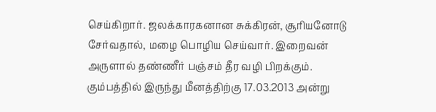செய்கிறார். ஜலக்காரகனான சுக்கிரன், சூரியனோடு சேர்வதால், மழை பொழிய செய்வார். இறைவன் அருளால் தண்ணீர் பஞ்சம் தீர வழி பிறக்கும். கும்பத்தில் இருந்து மீனத்திற்கு 17.03.2013 அன்று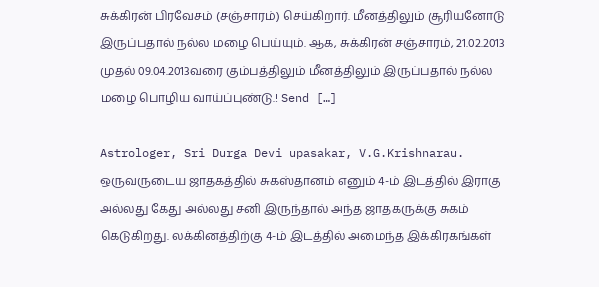சுக்கிரன் பிரவேசம் (சஞ்சாரம்) செய்கிறார். மீனத்திலும் சூரியனோடு இருப்பதால் நல்ல மழை பெய்யும். ஆக, சுக்கிரன் சஞ்சாரம், 21.02.2013 முதல் 09.04.2013வரை கும்பத்திலும் மீனத்திலும் இருப்பதால் நல்ல மழை பொழிய வாய்ப்புண்டு.! Send […]

Astrologer, Sri Durga Devi upasakar, V.G.Krishnarau. ஒருவருடைய ஜாதகத்தில் சுகஸ்தானம் எனும் 4-ம் இடத்தில் இராகு அல்லது கேது அல்லது சனி இருந்தால் அந்த ஜாதகருக்கு சுகம் கெடுகிறது. லக்கினத்திற்கு 4-ம் இடத்தில் அமைந்த இக்கிரகங்கள்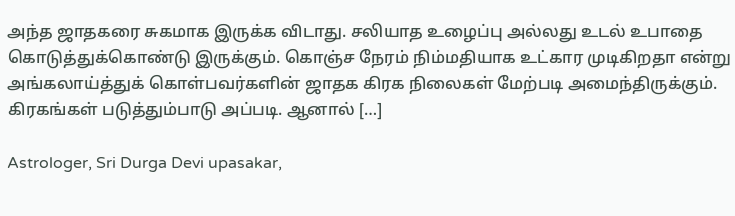அந்த ஜாதகரை சுகமாக இருக்க விடாது. சலியாத உழைப்பு அல்லது உடல் உபாதை கொடுத்துக்கொண்டு இருக்கும். கொஞ்ச நேரம் நிம்மதியாக உட்கார முடிகிறதா என்று அங்கலாய்த்துக் கொள்பவர்களின் ஜாதக கிரக நிலைகள் மேற்படி அமைந்திருக்கும். கிரகங்கள் படுத்தும்பாடு அப்படி. ஆனால் […]

Astrologer, Sri Durga Devi upasakar,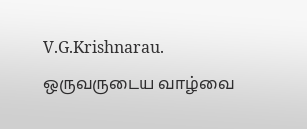V.G.Krishnarau. ஒருவருடைய வாழ்வை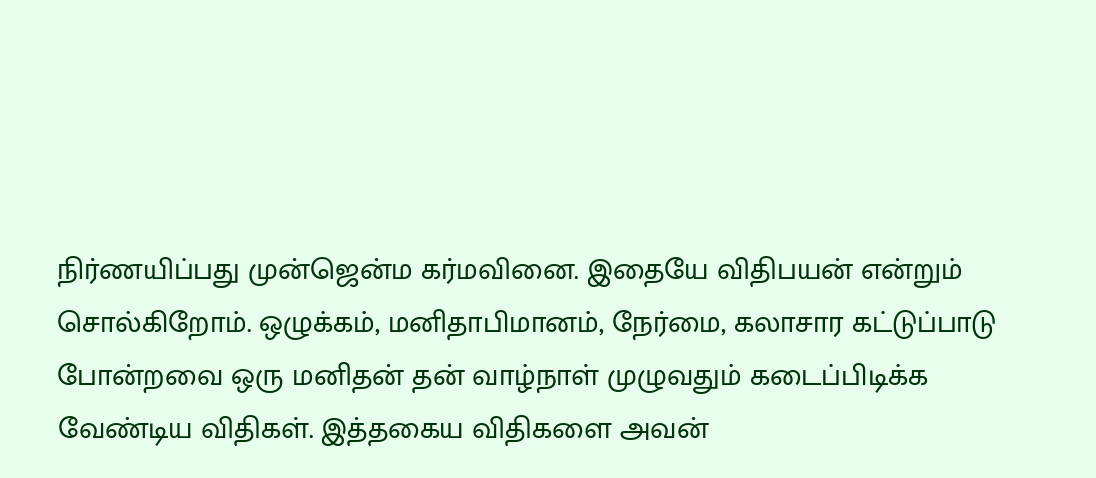நிர்ணயிப்பது முன்ஜென்ம கர்மவினை. இதையே விதிபயன் என்றும் சொல்கிறோம். ஒழுக்கம், மனிதாபிமானம், நேர்மை, கலாசார கட்டுப்பாடு போன்றவை ஒரு மனிதன் தன் வாழ்நாள் முழுவதும் கடைப்பிடிக்க வேண்டிய விதிகள். இத்தகைய விதிகளை அவன்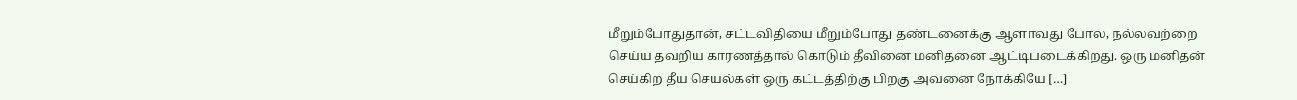மீறும்போதுதான், சட்டவிதியை மீறும்போது தண்டனைக்கு ஆளாவது போல, நல்லவற்றை செய்ய தவறிய காரணத்தால் கொடும் தீவினை மனிதனை ஆட்டிபடைக்கிறது. ஒரு மனிதன் செய்கிற தீய செயல்கள் ஒரு கட்டத்திற்கு பிறகு அவனை நோக்கியே […]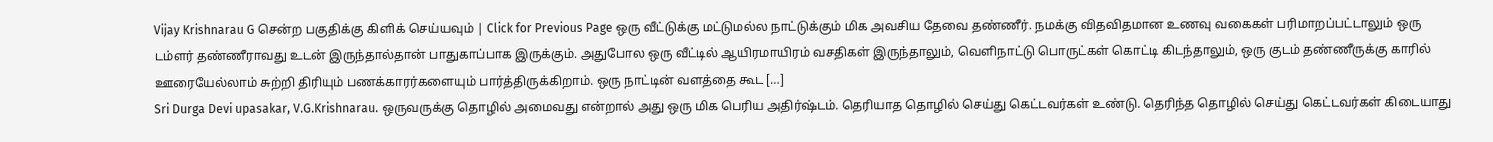Vijay Krishnarau G சென்ற பகுதிக்கு கிளிக் செய்யவும் | Click for Previous Page ஒரு வீட்டுக்கு மட்டுமல்ல நாட்டுக்கும் மிக அவசிய தேவை தண்ணீர். நமக்கு விதவிதமான உணவு வகைகள் பரிமாறப்பட்டாலும் ஒரு டம்ளர் தண்ணீராவது உடன் இருந்தால்தான் பாதுகாப்பாக இருக்கும். அதுபோல ஒரு வீட்டில் ஆயிரமாயிரம் வசதிகள் இருந்தாலும், வெளிநாட்டு பொருட்கள் கொட்டி கிடந்தாலும், ஒரு குடம் தண்ணீருக்கு காரில் ஊரையேல்லாம் சுற்றி திரியும் பணக்காரர்களையும் பார்த்திருக்கிறாம். ஒரு நாட்டின் வளத்தை கூட […]
Sri Durga Devi upasakar, V.G.Krishnarau. ஒருவருக்கு தொழில் அமைவது என்றால் அது ஒரு மிக பெரிய அதிர்ஷ்டம். தெரியாத தொழில் செய்து கெட்டவர்கள் உண்டு. தெரிந்த தொழில் செய்து கெட்டவர்கள் கிடையாது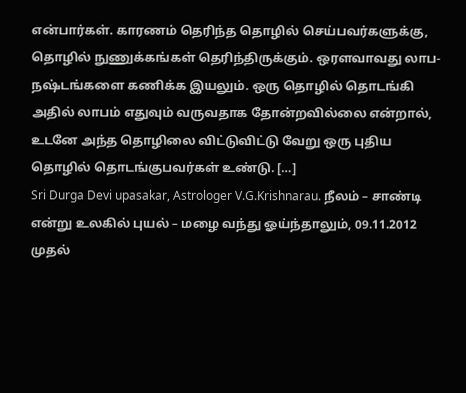என்பார்கள். காரணம் தெரிந்த தொழில் செய்பவர்களுக்கு, தொழில் நுணுக்கங்கள் தெரிந்திருக்கும். ஒரளவாவது லாப-நஷ்டங்களை கணிக்க இயலும். ஒரு தொழில் தொடங்கி அதில் லாபம் எதுவும் வருவதாக தோன்றவில்லை என்றால், உடனே அந்த தொழிலை விட்டுவிட்டு வேறு ஒரு புதிய தொழில் தொடங்குபவர்கள் உண்டு. […]
Sri Durga Devi upasakar, Astrologer V.G.Krishnarau. நீலம் – சாண்டி என்று உலகில் புயல் – மழை வந்து ஓய்ந்தாலும், 09.11.2012 முதல்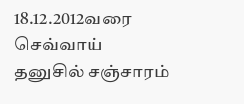18.12.2012வரை செவ்வாய் தனுசில் சஞ்சாரம்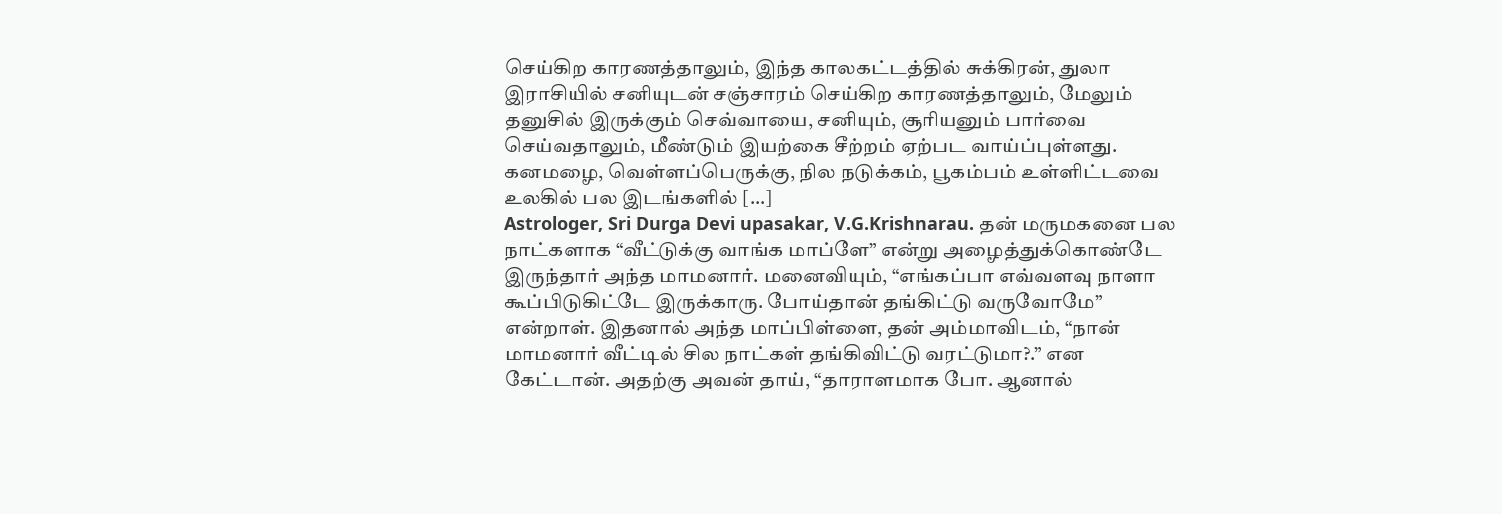செய்கிற காரணத்தாலும், இந்த காலகட்டத்தில் சுக்கிரன், துலா இராசியில் சனியுடன் சஞ்சாரம் செய்கிற காரணத்தாலும், மேலும் தனுசில் இருக்கும் செவ்வாயை, சனியும், சூரியனும் பார்வை செய்வதாலும், மீண்டும் இயற்கை சீற்றம் ஏற்பட வாய்ப்புள்ளது. கனமழை, வெள்ளப்பெருக்கு, நில நடுக்கம், பூகம்பம் உள்ளிட்டவை உலகில் பல இடங்களில் […]
Astrologer, Sri Durga Devi upasakar, V.G.Krishnarau. தன் மருமகனை பல நாட்களாக “வீட்டுக்கு வாங்க மாப்ளே” என்று அழைத்துக்கொண்டே இருந்தார் அந்த மாமனார். மனைவியும், “எங்கப்பா எவ்வளவு நாளா கூப்பிடுகிட்டே இருக்காரு. போய்தான் தங்கிட்டு வருவோமே” என்றாள். இதனால் அந்த மாப்பிள்ளை, தன் அம்மாவிடம், “நான் மாமனார் வீட்டில் சில நாட்கள் தங்கிவிட்டு வரட்டுமா?.” என கேட்டான். அதற்கு அவன் தாய், “தாராளமாக போ. ஆனால்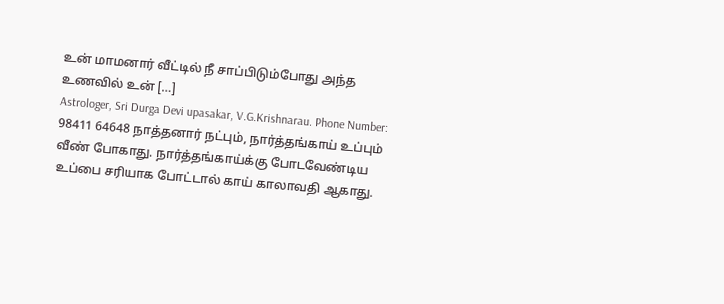உன் மாமனார் வீட்டில் நீ சாப்பிடும்போது அந்த உணவில் உன் […]
Astrologer, Sri Durga Devi upasakar, V.G.Krishnarau. Phone Number: 98411 64648 நாத்தனார் நட்பும், நார்த்தங்காய் உப்பும் வீண் போகாது. நார்த்தங்காய்க்கு போடவேண்டிய உப்பை சரியாக போட்டால் காய் காலாவதி ஆகாது.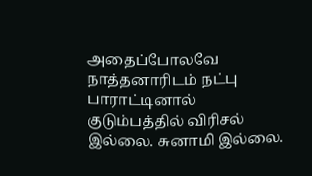அதைப்போலவே நாத்தனாரிடம் நட்பு பாராட்டினால் குடும்பத்தில் விரிசல் இல்லை. சுனாமி இல்லை.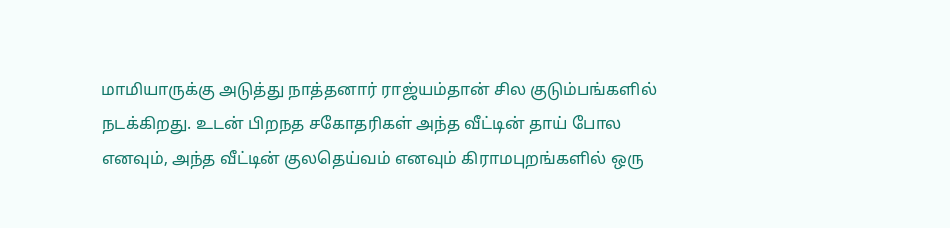மாமியாருக்கு அடுத்து நாத்தனார் ராஜ்யம்தான் சில குடும்பங்களில் நடக்கிறது. உடன் பிறநத சகோதரிகள் அந்த வீட்டின் தாய் போல எனவும், அந்த வீட்டின் குலதெய்வம் எனவும் கிராமபுறங்களில் ஒரு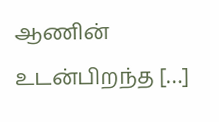ஆணின் உடன்பிறந்த […]